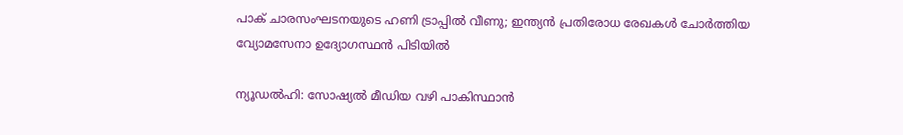പാക് ചാരസംഘടനയുടെ ഹണി ട്രാപ്പിൽ വീണു; ഇന്ത്യൻ പ്രതിരോധ രേഖകൾ ചോർത്തിയ വ്യോമസേനാ ഉദ്യോഗസ്ഥൻ പിടിയിൽ

ന്യൂഡൽഹി: സോഷ്യൽ മീഡിയ വഴി പാകിസ്ഥാൻ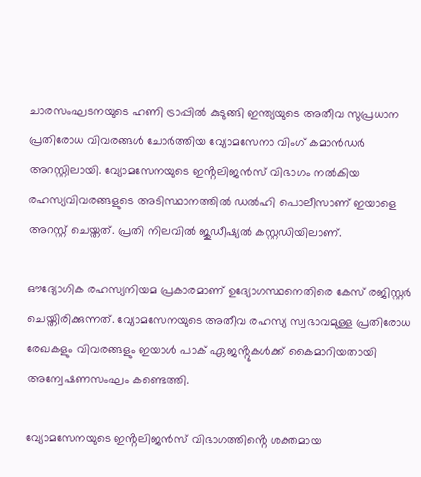ചാരസംഘടനയുടെ ഹണി ട്രാപ്പിൽ കുടുങ്ങി ഇന്ത്യയുടെ അതീവ സുപ്രധാന പ്രതിരോധ വിവരങ്ങൾ ചോർത്തിയ വ്യോമസേനാ വിംഗ് കമാൻഡർ അറസ്റ്റിലായി. വ്യോമസേനയുടെ ഇൻ്റലിജൻസ് വിഭാഗം നൽകിയ രഹസ്യവിവരങ്ങളുടെ അടിസ്ഥാനത്തിൽ ഡൽഹി പൊലീസാണ് ഇയാളെ അറസ്റ്റ് ചെയ്തത്. പ്രതി നിലവിൽ ജുഡീഷ്യൽ കസ്റ്റഡിയിലാണ്.

ഔദ്യോഗിക രഹസ്യനിയമ പ്രകാരമാണ് ഉദ്യോഗസ്ഥനെതിരെ കേസ് രജിസ്റ്റർ ചെയ്തിരിക്കുന്നത്. വ്യോമസേനയുടെ അതീവ രഹസ്യ സ്വഭാവമുള്ള പ്രതിരോധ രേഖകളും വിവരങ്ങളും ഇയാൾ പാക് ഏജൻ്റുകൾക്ക് കൈമാറിയതായി അന്വേഷണസംഘം കണ്ടെത്തി.

വ്യോമസേനയുടെ ഇൻ്റലിജൻസ് വിഭാഗത്തിൻ്റെ ശക്തമായ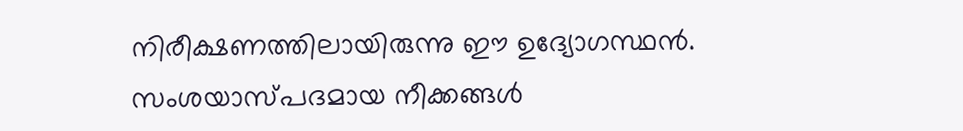നിരീക്ഷണത്തിലായിരുന്നു ഈ ഉദ്യോഗസ്ഥൻ. സംശയാസ്പദമായ നീക്കങ്ങൾ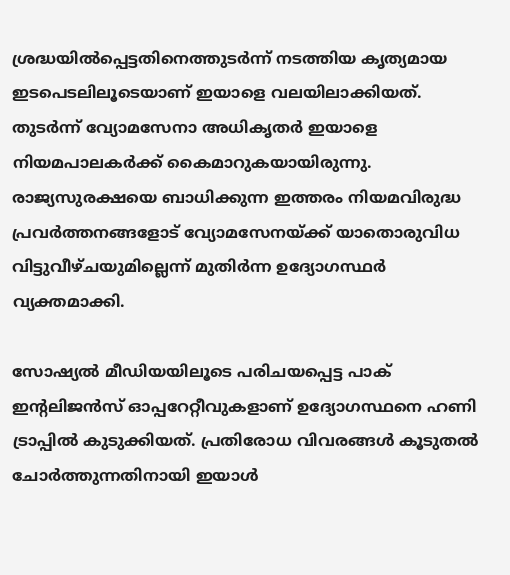ശ്രദ്ധയിൽപ്പെട്ടതിനെത്തുടർന്ന് നടത്തിയ കൃത്യമായ ഇടപെടലിലൂടെയാണ് ഇയാളെ വലയിലാക്കിയത്. തുടർന്ന് വ്യോമസേനാ അധികൃതർ ഇയാളെ നിയമപാലകർക്ക് കൈമാറുകയായിരുന്നു. രാജ്യസുരക്ഷയെ ബാധിക്കുന്ന ഇത്തരം നിയമവിരുദ്ധ പ്രവർത്തനങ്ങളോട് വ്യോമസേനയ്ക്ക് യാതൊരുവിധ വിട്ടുവീഴ്ചയുമില്ലെന്ന് മുതിർന്ന ഉദ്യോഗസ്ഥർ വ്യക്തമാക്കി.

സോഷ്യൽ മീഡിയയിലൂടെ പരിചയപ്പെട്ട പാക് ഇൻ്റലിജൻസ് ഓപ്പറേറ്റീവുകളാണ് ഉദ്യോഗസ്ഥനെ ഹണി ട്രാപ്പിൽ കുടുക്കിയത്. പ്രതിരോധ വിവരങ്ങൾ കൂടുതൽ ചോർത്തുന്നതിനായി ഇയാൾ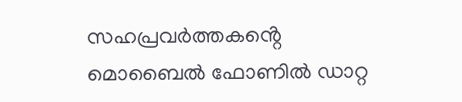സഹപ്രവർത്തകൻ്റെ മൊബൈൽ ഫോണിൽ ഡാറ്റ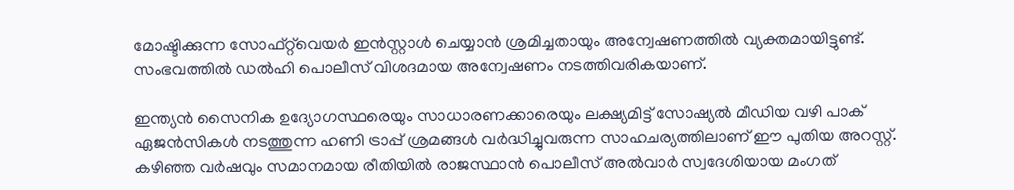മോഷ്ടിക്കുന്ന സോഫ്റ്റ്‌വെയർ ഇൻസ്റ്റാൾ ചെയ്യാൻ ശ്രമിച്ചതായും അന്വേഷണത്തിൽ വ്യക്തമായിട്ടുണ്ട്. സംഭവത്തിൽ ഡൽഹി പൊലീസ് വിശദമായ അന്വേഷണം നടത്തിവരികയാണ്.

ഇന്ത്യൻ സൈനിക ഉദ്യോഗസ്ഥരെയും സാധാരണക്കാരെയും ലക്ഷ്യമിട്ട് സോഷ്യൽ മീഡിയ വഴി പാക് ഏജൻസികൾ നടത്തുന്ന ഹണി ട്രാപ്പ് ശ്രമങ്ങൾ വർദ്ധിച്ചുവരുന്ന സാഹചര്യത്തിലാണ് ഈ പുതിയ അറസ്റ്റ്. കഴിഞ്ഞ വർഷവും സമാനമായ രീതിയിൽ രാജസ്ഥാൻ പൊലീസ് അൽവാർ സ്വദേശിയായ മംഗത്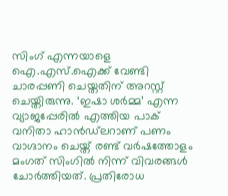സിംഗ് എന്നയാളെ ഐ.എസ്.ഐക്ക് വേണ്ടി ചാരപ്പണി ചെയ്തതിന് അറസ്റ്റ് ചെയ്തിരുന്നു. ‘ഇഷാ ശർമ്മ’ എന്ന വ്യാജപ്പേരിൽ എത്തിയ പാക് വനിതാ ഹാൻഡ്‌ലറാണ് പണം വാഗ്ദാനം ചെയ്ത് രണ്ട് വർഷത്തോളം മംഗത് സിംഗിൽ നിന്ന് വിവരങ്ങൾ ചോർത്തിയത്. പ്രതിരോധ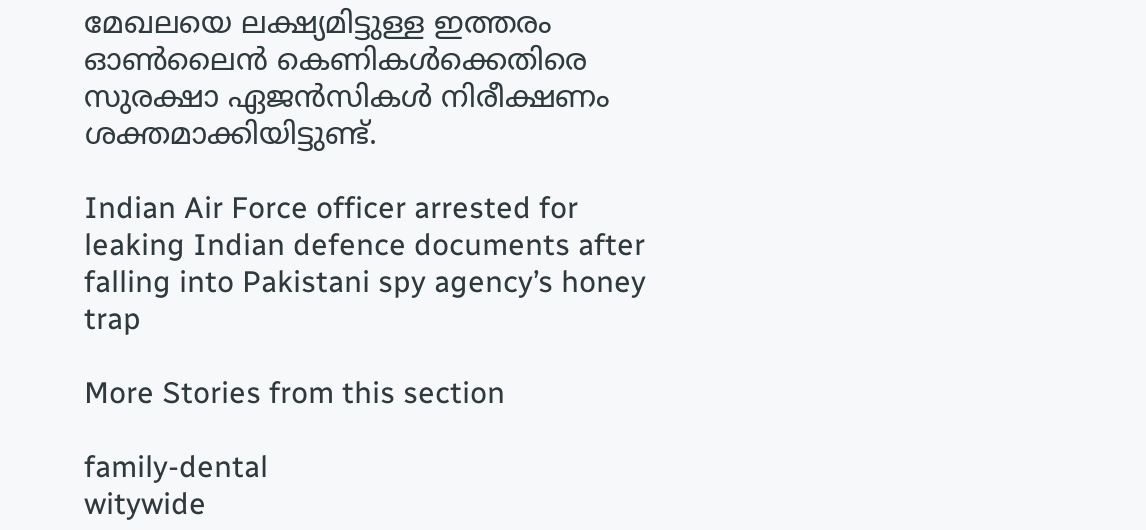മേഖലയെ ലക്ഷ്യമിട്ടുള്ള ഇത്തരം ഓൺലൈൻ കെണികൾക്കെതിരെ സുരക്ഷാ ഏജൻസികൾ നിരീക്ഷണം ശക്തമാക്കിയിട്ടുണ്ട്.

Indian Air Force officer arrested for leaking Indian defence documents after falling into Pakistani spy agency’s honey trap

More Stories from this section

family-dental
witywide